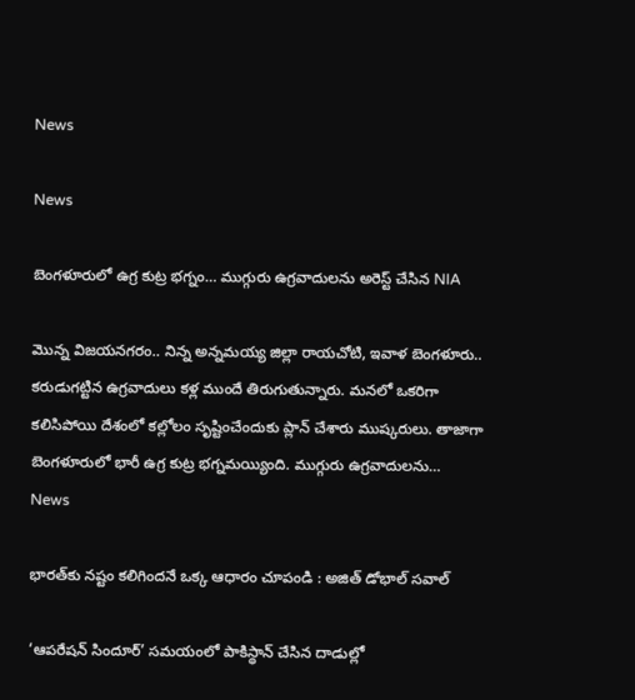News

News

బెంగళూరులో ఉగ్ర కుట్ర భగ్నం… ముగ్గురు ఉగ్రవాదులను అరెస్ట్‌ చేసిన NIA

మొన్న విజయనగరం.. నిన్న అన్నమయ్య జిల్లా రాయచోటి, ఇవాళ బెంగళూరు.. కరుడుగట్టిన ఉగ్రవాదులు కళ్ల ముందే తిరుగుతున్నారు. మనలో ఒకరిగా కలిసిపోయి దేశంలో కల్లోలం సృష్టించేందుకు ప్లాన్‌ చేశారు ముష్కరులు. తాజాగా బెంగళూరులో భారీ ఉగ్ర కుట్ర భగ్నమయ్యింది. ముగ్గురు ఉగ్రవాదులను...
News

భారత్‌కు నష్టం కలిగిందనే ఒక్క ఆధారం చూపండి : అజిత్‌ డోభాల్ సవాల్

‘ఆపరేషన్‌ సిందూర్‌’ సమయంలో పాకిస్థాన్‌ చేసిన దాడుల్లో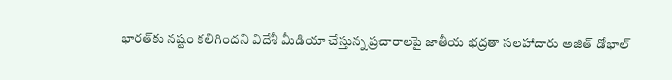భారత్‌కు నష్టం కలిగిందని విదేశీ మీడియా చేస్తున్న ప్రచారాలపై జాతీయ భద్రతా సలహాదారు అజిత్‌ డోభాల్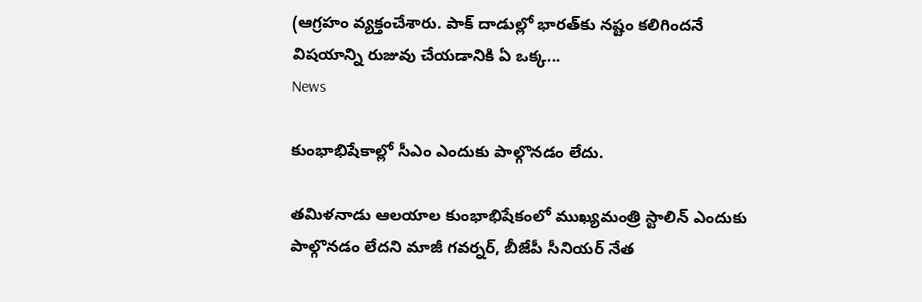(ఆగ్రహం వ్యక్తంచేశారు. పాక్‌ దాడుల్లో భారత్‌కు నష్టం కలిగిందనే విషయాన్ని రుజువు చేయడానికి ఏ ఒక్క...
News

కుంభాభిషేకాల్లో సీఎం ఎందుకు పాల్గొనడం లేదు.

తమిళనాడు ఆలయాల కుంభాభిషేకంలో ముఖ్యమంత్రి స్టాలిన్‌ ఎందుకు పాల్గొనడం లేదని మాజీ గవర్నర్‌, బీజేపీ సీనియర్‌ నేత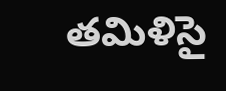తమిళిసై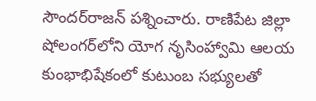సౌందర్‌రాజన్‌ పశ్నించారు. రాణిపేట జిల్లా షోలంగర్‌లోని యోగ నృసింహ్వామి ఆలయ కుంభాభిషేకంలో కుటుంబ సభ్యులతో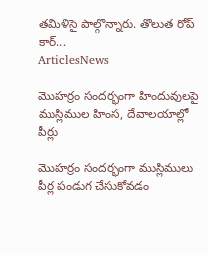తమిళిసై పాల్గొన్నారు. తొలుత రోప్‌ కార్‌...
ArticlesNews

మొహర్రం సందర్భంగా హిందువులపై ముస్లిముల హింస, దేవాలయాల్లో పీర్లు

మొహర్రం సందర్భంగా ముస్లిములు పీర్ల పండుగ చేసుకోవడం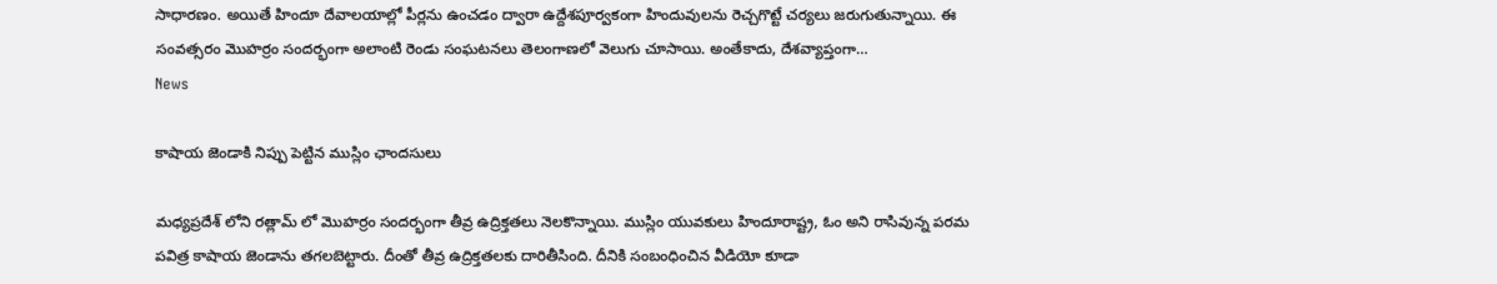సాధారణం. అయితే హిందూ దేవాలయాల్లో పీర్లను ఉంచడం ద్వారా ఉద్దేశపూర్వకంగా హిందువులను రెచ్చగొట్టే చర్యలు జరుగుతున్నాయి. ఈ సంవత్సరం మొహర్రం సందర్భంగా అలాంటి రెండు సంఘటనలు తెలంగాణలో వెలుగు చూసాయి. అంతేకాదు, దేశవ్యాప్తంగా...
News

కాషాయ జెండాకి నిప్పు పెట్టిన ముస్లిం ఛాందసులు

మధ్యప్రదేశ్ లోని రత్లామ్ లో మొహర్రం సందర్భంగా తీవ్ర ఉద్రిక్తతలు నెలకొన్నాయి. ముస్లిం యువకులు హిందూరాష్ట్ర, ఓం అని రాసివున్న పరమ పవిత్ర కాషాయ జెండాను తగలబెట్టారు. దీంతో తీవ్ర ఉద్రిక్తతలకు దారితీసింది. దీనికి సంబంధించిన వీడియో కూడా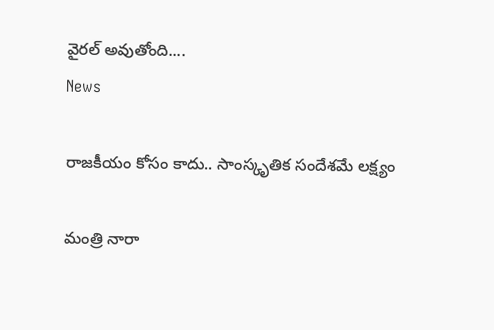వైరల్ అవుతోంది....
News

రాజకీయం కోసం కాదు.. సాంస్కృతిక సందేశమే లక్ష్యం

మంత్రి నారా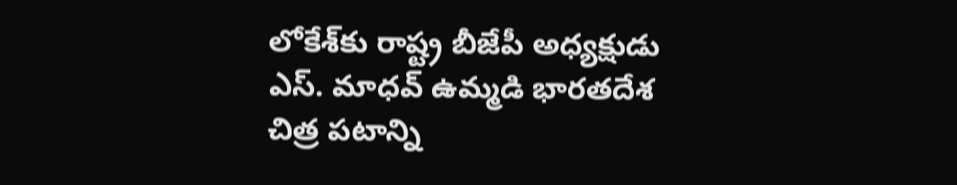లోకేశ్‌కు రాష్ట్ర బీజేపీ అధ్యక్షుడు ఎస్. మాధవ్ ఉమ్మడి భారతదేశ చిత్ర పటాన్ని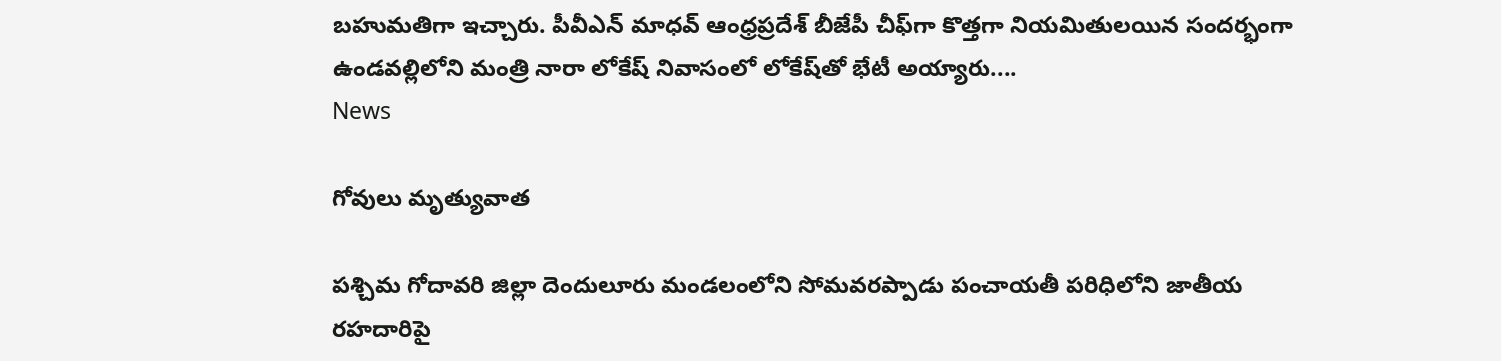బహుమతిగా ఇచ్చారు. పీవీఎన్ మాధవ్ ఆంధ్రప్రదేశ్ బీజేపీ చీఫ్‌గా కొత్తగా నియమితులయిన సందర్భంగా ఉండవల్లిలోని మంత్రి నారా లోకేష్ నివాసంలో లోకేష్‌తో భేటీ అయ్యారు....
News

గోవులు మృత్యువాత

పశ్చిమ గోదావరి జిల్లా దెందులూరు మండలంలోని సోమవరప్పాడు పంచాయతీ పరిధిలోని జాతీయ రహదారిపై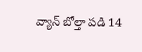వ్యాన్‌ బోల్తా పడి 14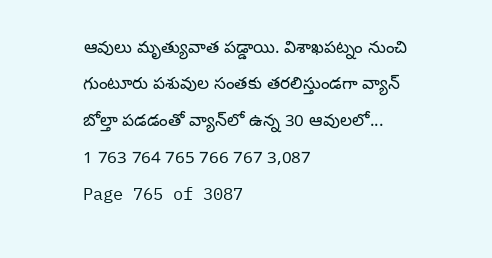ఆవులు మృత్యువాత పడ్డాయి. విశాఖపట్నం నుంచి గుంటూరు పశువుల సంతకు తరలిస్తుండగా వ్యాన్‌ బోల్తా పడడంతో వ్యాన్‌లో ఉన్న 30 ఆవులలో...
1 763 764 765 766 767 3,087
Page 765 of 3087